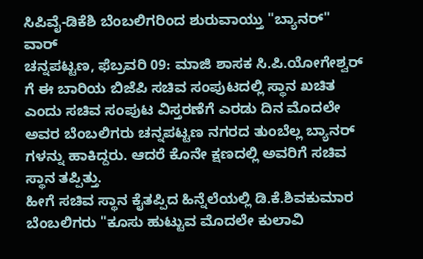ಸಿಪಿವೈ-ಡಿಕೆಶಿ ಬೆಂಬಲಿಗರಿಂದ ಶುರುವಾಯ್ತು "ಬ್ಯಾನರ್" ವಾರ್
ಚನ್ನಪಟ್ಟಣ, ಫೆಬ್ರವರಿ 09: ಮಾಜಿ ಶಾಸಕ ಸಿ.ಪಿ.ಯೋಗೇಶ್ವರ್ ಗೆ ಈ ಬಾರಿಯ ಬಿಜೆಪಿ ಸಚಿವ ಸಂಪುಟದಲ್ಲಿ ಸ್ಥಾನ ಖಚಿತ ಎಂದು ಸಚಿವ ಸಂಪುಟ ವಿಸ್ತರಣೆಗೆ ಎರಡು ದಿನ ಮೊದಲೇ ಅವರ ಬೆಂಬಲಿಗರು ಚನ್ನಪಟ್ಟಣ ನಗರದ ತುಂಬೆಲ್ಲ ಬ್ಯಾನರ್ ಗಳನ್ನು ಹಾಕಿದ್ದರು. ಆದರೆ ಕೊನೇ ಕ್ಷಣದಲ್ಲಿ ಅವರಿಗೆ ಸಚಿವ ಸ್ಥಾನ ತಪ್ಪಿತ್ತು.
ಹೀಗೆ ಸಚಿವ ಸ್ಥಾನ ಕೈತಪ್ಪಿದ ಹಿನ್ನೆಲೆಯಲ್ಲಿ ಡಿ.ಕೆ.ಶಿವಕುಮಾರ ಬೆಂಬಲಿಗರು "ಕೂಸು ಹುಟ್ಟುವ ಮೊದಲೇ ಕುಲಾವಿ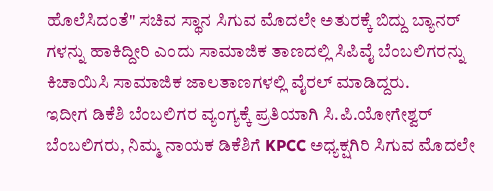ಹೊಲೆಸಿದಂತೆ" ಸಚಿವ ಸ್ಥಾನ ಸಿಗುವ ಮೊದಲೇ ಅತುರಕ್ಕೆ ಬಿದ್ದು ಬ್ಯಾನರ್ ಗಳನ್ನು ಹಾಕಿದ್ದೀರಿ ಎಂದು ಸಾಮಾಜಿಕ ತಾಣದಲ್ಲಿ ಸಿಪಿವೈ ಬೆಂಬಲಿಗರನ್ನು ಕಿಚಾಯಿಸಿ ಸಾಮಾಜಿಕ ಜಾಲತಾಣಗಳಲ್ಲಿ ವೈರಲ್ ಮಾಡಿದ್ದರು.
ಇದೀಗ ಡಿಕೆಶಿ ಬೆಂಬಲಿಗರ ವ್ಯಂಗ್ಯಕ್ಕೆ ಪ್ರತಿಯಾಗಿ ಸಿ.ಪಿ.ಯೋಗೇಶ್ವರ್ ಬೆಂಬಲಿಗರು, ನಿಮ್ಮ ನಾಯಕ ಡಿಕೆಶಿಗೆ KPCC ಅಧ್ಯಕ್ಷಗಿರಿ ಸಿಗುವ ಮೊದಲೇ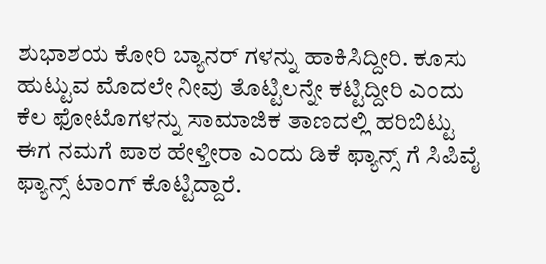ಶುಭಾಶಯ ಕೋರಿ ಬ್ಯಾನರ್ ಗಳನ್ನು ಹಾಕಿಸಿದ್ದೀರಿ. ಕೂಸು ಹುಟ್ಟುವ ಮೊದಲೇ ನೀವು ತೊಟ್ಟಿಲನ್ನೇ ಕಟ್ಟಿದ್ದೀರಿ ಎಂದು ಕೆಲ ಫೋಟೊಗಳನ್ನು ಸಾಮಾಜಿಕ ತಾಣದಲ್ಲಿ ಹರಿಬಿಟ್ಟು ಈಗ ನಮಗೆ ಪಾಠ ಹೇಳ್ತೀರಾ ಎಂದು ಡಿಕೆ ಫ್ಯಾನ್ಸ್ ಗೆ ಸಿಪಿವೈ ಫ್ಯಾನ್ಸ್ ಟಾಂಗ್ ಕೊಟ್ಟಿದ್ದಾರೆ.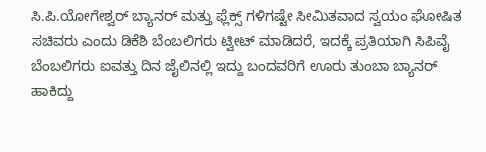ಸಿ.ಪಿ.ಯೋಗೇಶ್ವರ್ ಬ್ಯಾನರ್ ಮತ್ತು ಫ್ಲೆಕ್ಸ್ ಗಳಿಗಷ್ಟೇ ಸೀಮಿತವಾದ ಸ್ವಯಂ ಘೋಷಿತ ಸಚಿವರು ಎಂದು ಡಿಕೆಶಿ ಬೆಂಬಲಿಗರು ಟ್ವೀಟ್ ಮಾಡಿದರೆ, ಇದಕ್ಕೆ ಪ್ರತಿಯಾಗಿ ಸಿಪಿವೈ ಬೆಂಬಲಿಗರು ಐವತ್ತು ದಿನ ಜೈಲಿನಲ್ಲಿ ಇದ್ದು ಬಂದವರಿಗೆ ಊರು ತುಂಬಾ ಬ್ಯಾನರ್ ಹಾಕಿದ್ದು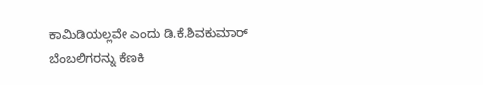ಕಾಮಿಡಿಯಲ್ಲವೇ ಎಂದು ಡಿ.ಕೆ.ಶಿವಕುಮಾರ್ ಬೆಂಬಲಿಗರನ್ನು ಕೆಣಕಿ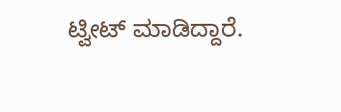ಟ್ವೀಟ್ ಮಾಡಿದ್ದಾರೆ.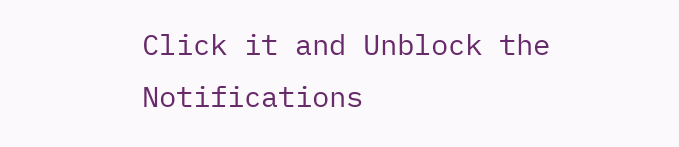Click it and Unblock the Notifications